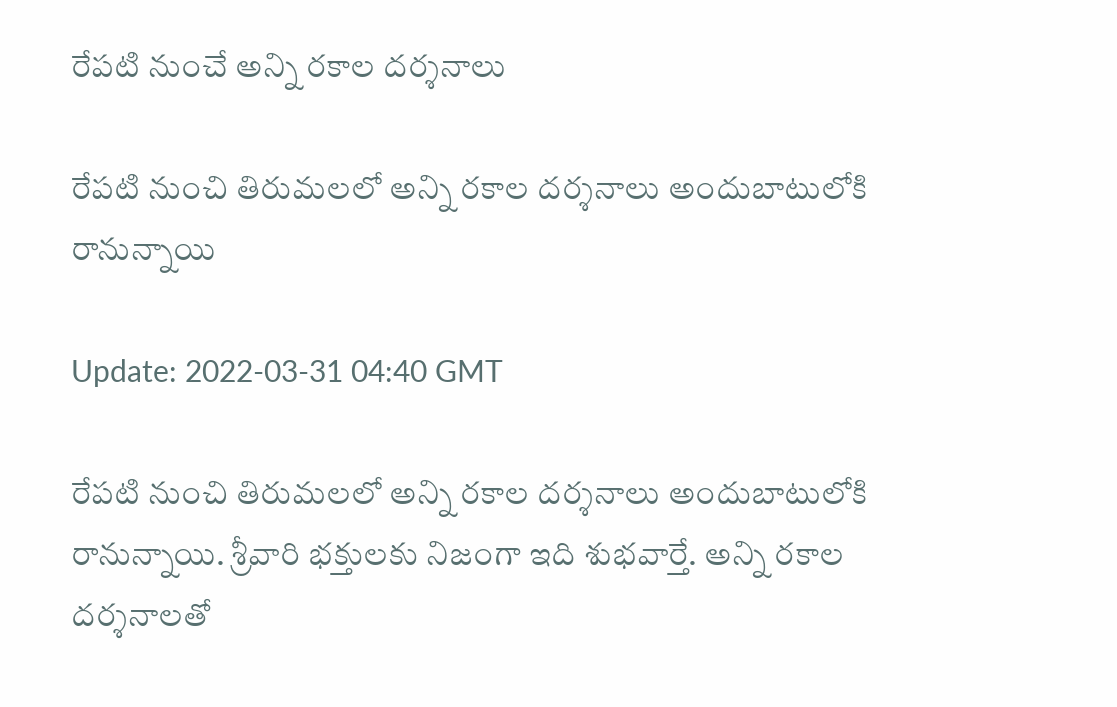రేపటి నుంచే అన్ని రకాల దర్శనాలు

రేపటి నుంచి తిరుమలలో అన్ని రకాల దర్శనాలు అందుబాటులోకి రానున్నాయి

Update: 2022-03-31 04:40 GMT

రేపటి నుంచి తిరుమలలో అన్ని రకాల దర్శనాలు అందుబాటులోకి రానున్నాయి. శ్రీవారి భక్తులకు నిజంగా ఇది శుభవార్తే. అన్ని రకాల దర్శనాలతో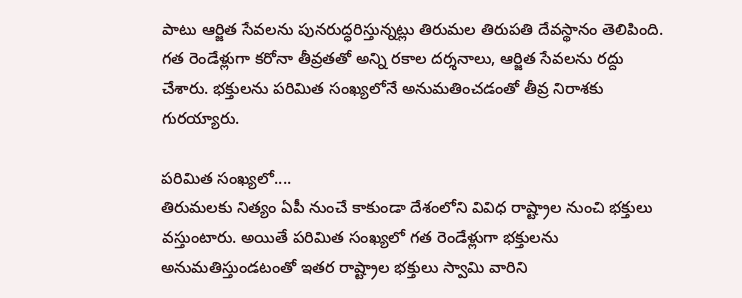పాటు ఆర్జిత సేవలను పునరుద్ధరిస్తున్నట్లు తిరుమల తిరుపతి దేవస్థానం తెలిపింది. గత రెండేళ్లుగా కరోనా తీవ్రతతో అన్ని రకాల దర్శనాలు, ఆర్జిత సేవలను రద్దు చేశారు. భక్తులను పరిమిత సంఖ్యలోనే అనుమతించడంతో తీవ్ర నిరాశకు గురయ్యారు.

పరిమిత సంఖ్యలో....
తిరుమలకు నిత్యం ఏపీ నుంచే కాకుండా దేశంలోని వివిధ రాష్ట్రాల నుంచి భక్తులు వస్తుంటారు. అయితే పరిమిత సంఖ్యలో గత రెండేళ్లుగా భక్తులను అనుమతిస్తుండటంతో ఇతర రాష్ట్రాల భక్తులు స్వామి వారిని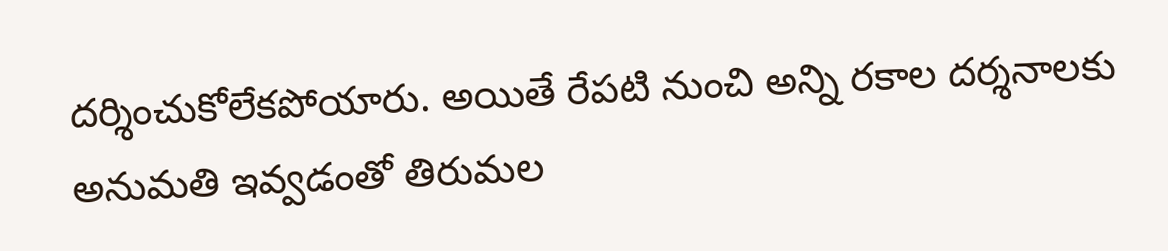దర్శించుకోలేకపోయారు. అయితే రేపటి నుంచి అన్ని రకాల దర్శనాలకు అనుమతి ఇవ్వడంతో తిరుమల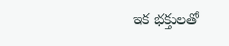ఇక భక్తులతో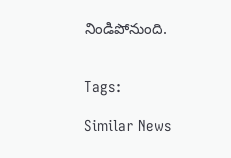నిండిపోనుంది.


Tags:

Similar News